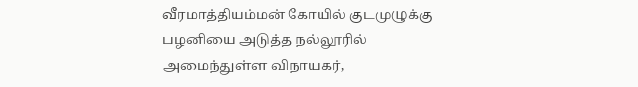வீரமாத்தியம்மன் கோயில் குடமுழுக்கு
பழனியை அடுத்த நல்லூரில் அமைந்துள்ள விநாயகர்,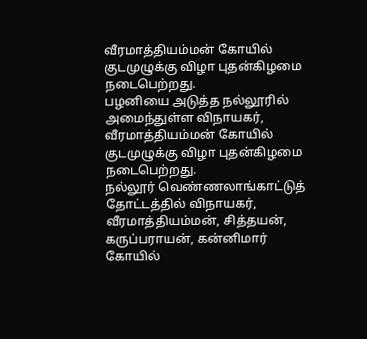வீரமாத்தியம்மன் கோயில் குடமுழுக்கு விழா புதன்கிழமை நடைபெற்றது.
பழனியை அடுத்த நல்லூரில் அமைந்துள்ள விநாயகர், வீரமாத்தியம்மன் கோயில் குடமுழுக்கு விழா புதன்கிழமை நடைபெற்றது.
நல்லூர் வெண்ணலாங்காட்டுத் தோட்டத்தில் விநாயகர், வீரமாத்தியம்மன், சித்தயன், கருப்பராயன், கன்னிமார் கோயில்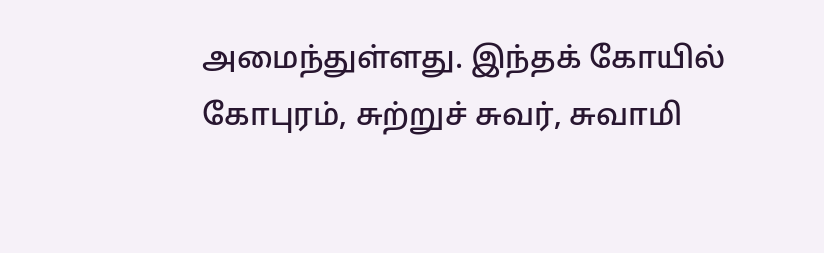அமைந்துள்ளது. இந்தக் கோயில் கோபுரம், சுற்றுச் சுவர், சுவாமி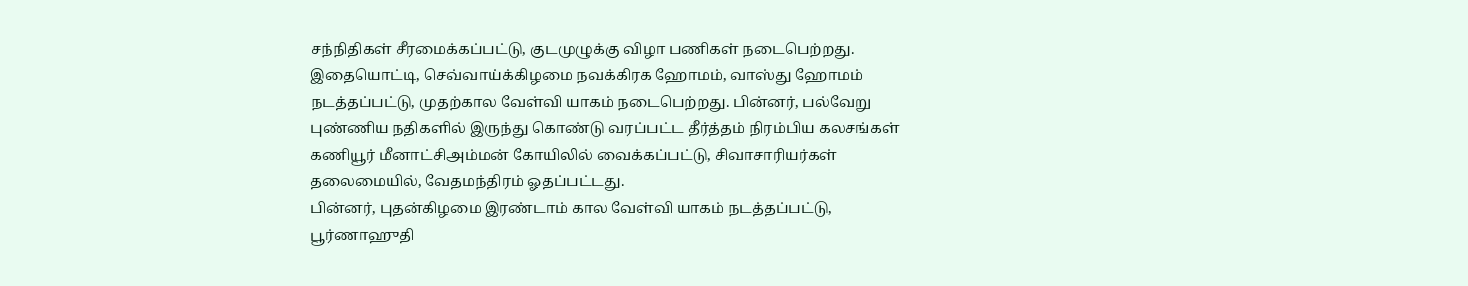சந்நிதிகள் சீரமைக்கப்பட்டு, குடமுழுக்கு விழா பணிகள் நடைபெற்றது.
இதையொட்டி, செவ்வாய்க்கிழமை நவக்கிரக ஹோமம், வாஸ்து ஹோமம் நடத்தப்பட்டு, முதற்கால வேள்வி யாகம் நடைபெற்றது. பின்னர், பல்வேறு புண்ணிய நதிகளில் இருந்து கொண்டு வரப்பட்ட தீர்த்தம் நிரம்பிய கலசங்கள் கணியூர் மீனாட்சிஅம்மன் கோயிலில் வைக்கப்பட்டு, சிவாசாரியர்கள் தலைமையில், வேதமந்திரம் ஓதப்பட்டது.
பின்னர், புதன்கிழமை இரண்டாம் கால வேள்வி யாகம் நடத்தப்பட்டு, பூர்ணாஹுதி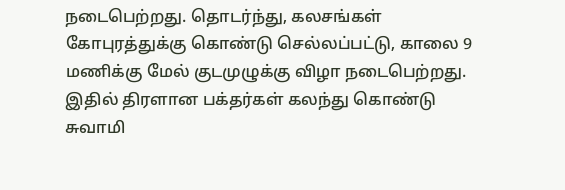நடைபெற்றது. தொடர்ந்து, கலசங்கள் கோபுரத்துக்கு கொண்டு செல்லப்பட்டு, காலை 9 மணிக்கு மேல் குடமுழுக்கு விழா நடைபெற்றது. இதில் திரளான பக்தர்கள் கலந்து கொண்டு சுவாமி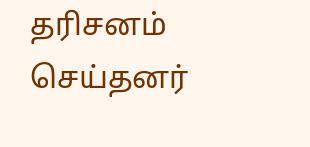தரிசனம் செய்தனர்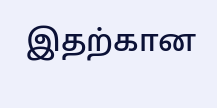இதற்கான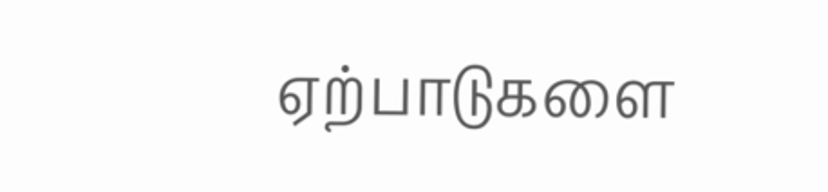ஏற்பாடுகளை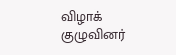விழாக் குழுவினர்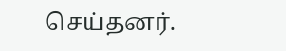செய்தனர்.